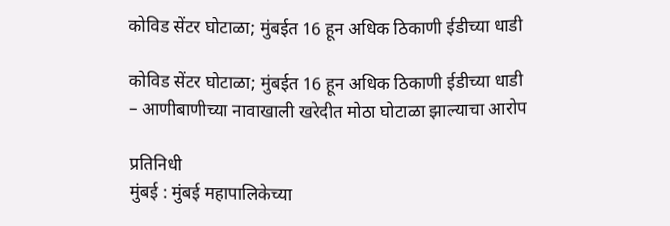कोविड सेंटर घोटाळा; मुंबईत 16 हून अधिक ठिकाणी ईडीच्या धाडी

कोविड सेंटर घोटाळा; मुंबईत 16 हून अधिक ठिकाणी ईडीच्या धाडी
– आणीबाणीच्या नावाखाली खरेदीत मोठा घोटाळा झाल्याचा आरोप

प्रतिनिधी
मुंबई : मुंबई महापालिकेच्या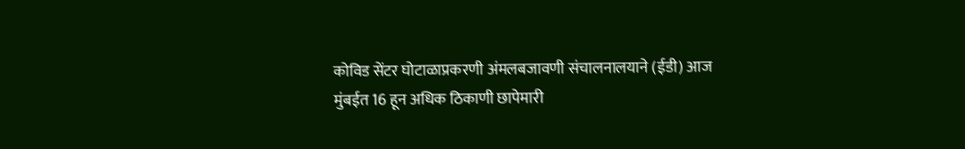कोविड सेंटर घोटाळाप्रकरणी अंमलबजावणी संचालनालयाने (ईडी) आज मुंबईत 16 हून अधिक ठिकाणी छापेमारी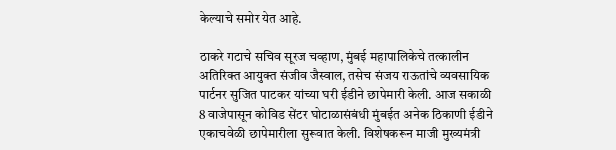केल्याचे समोर येत आहे.

ठाकरे गटाचे सचिव सूरज चव्हाण, मुंबई महापालिकेचे तत्कालीन अतिरिक्त आयुक्त संजीव जैस्वाल, तसेच संजय राऊतांचे व्यवसायिक पार्टनर सुजित पाटकर यांच्या घरी ईडीने छापेमारी केली. आज सकाळी 8 वाजेपासून कोविड सेंटर घोटाळासंबंधी मुंबईत अनेक ठिकाणी ईडीने एकाचवेळी छापेमारीला सुरूवात केली. विशेषकरून माजी मुख्यमंत्री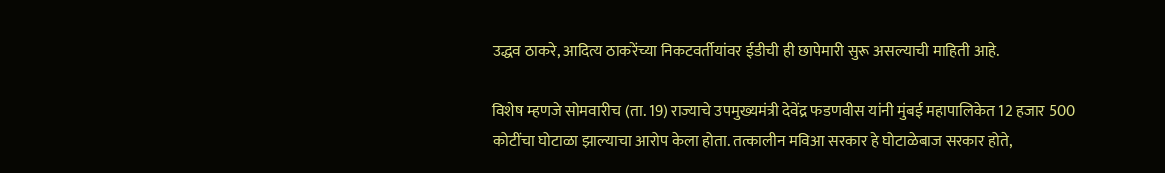उद्धव ठाकरे, आदित्य ठाकरेंच्या निकटवर्तीयांवर ईडीची ही छापेमारी सुरू असल्याची माहिती आहे.

विशेष म्हणजे सोमवारीच (ता. 19) राज्याचे उपमुख्यमंत्री देवेंद्र फडणवीस यांनी मुंबई महापालिकेत 12 हजार 500 कोटींचा घोटाळा झाल्याचा आरोप केला होता. तत्कालीन मविआ सरकार हे घोटाळेबाज सरकार होते,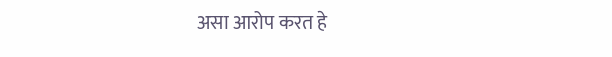असा आरोप करत हे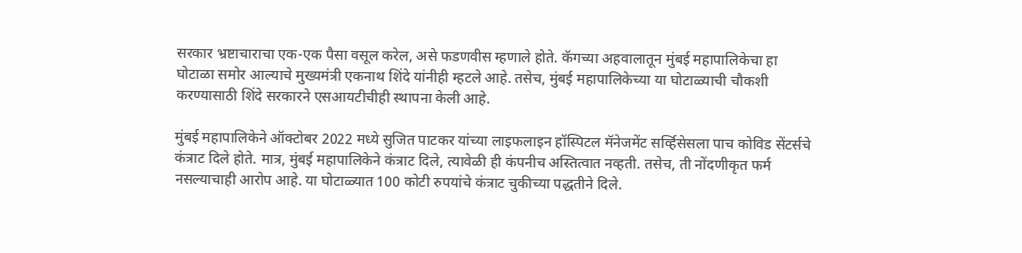सरकार भ्रष्टाचाराचा एक-एक पैसा वसूल करेल, असे फडणवीस म्हणाले होते. कॅगच्या अहवालातून मुंबई महापालिकेचा हा घोटाळा समोर आल्याचे मुख्यमंत्री एकनाथ शिंदे यांनीही म्हटले आहे. तसेच, मुंबई महापालिकेच्या या घोटाळ्याची चौकशी करण्यासाठी शिंदे सरकारने एसआयटीचीही स्थापना केली आहे.

मुंबई महापालिकेने ऑक्टोबर 2022 मध्ये सुजित पाटकर यांच्या लाइफलाइन हॉस्पिटल मॅनेजमेंट सर्व्हिसेसला पाच कोविड सेंटर्सचे कंत्राट दिले होते. मात्र, मुंबई महापालिकेने कंत्राट दिले, त्यावेळी ही कंपनीच अस्तित्वात नव्हती. तसेच, ती नोंदणीकृत फर्म नसल्याचाही आरोप आहे. या घोटाळ्यात 100 कोटी रुपयांचे कंत्राट चुकीच्या पद्धतीने दिले.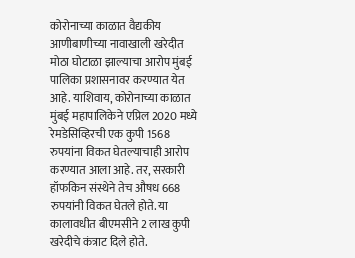कोरोनाच्या काळात वैद्यकीय आणीबाणीच्या नावाखाली खरेदीत मोठा घोटाळा झाल्याचा आरोप मुंबई पालिका प्रशासनावर करण्यात येत आहे. याशिवाय, कोरोनाच्या काळात मुंबई महापालिकेने एप्रिल 2020 मध्ये रेमडेसिव्हिरची एक कुपी 1568 रुपयांना विकत घेतल्याचाही आरोप करण्यात आला आहे. तर, सरकारी हॉफकिन संस्थेने तेच औषध 668 रुपयांनी विकत घेतले होते. या कालावधीत बीएमसीने 2 लाख कुपी खरेदीचे कंत्राट दिले होते.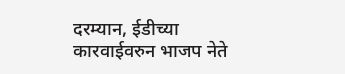दरम्यान, ईडीच्या कारवाईवरुन भाजप नेते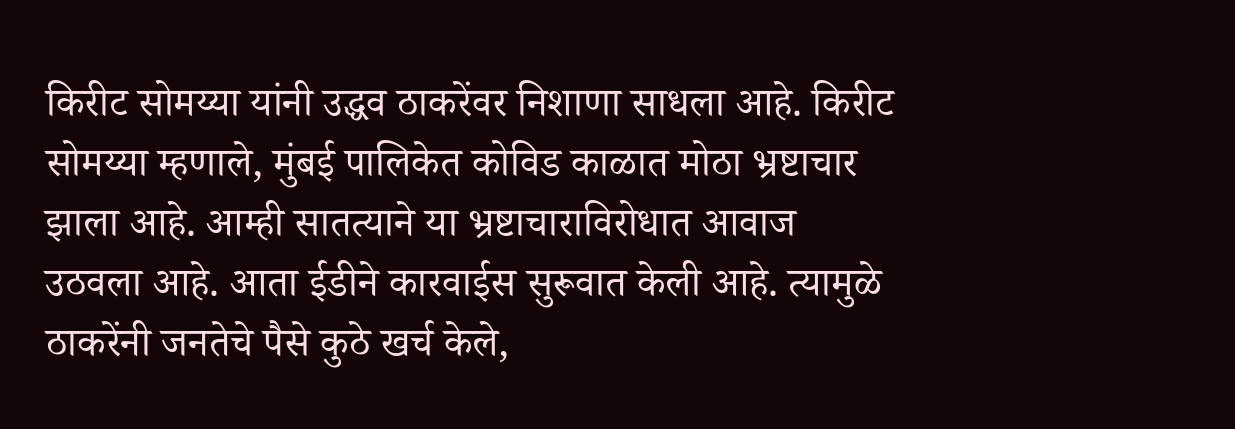किरीट सोमय्या यांनी उद्धव ठाकरेंवर निशाणा साधला आहे. किरीट सोमय्या म्हणाले, मुंबई पालिकेत कोविड काळात मोठा भ्रष्टाचार झाला आहे. आम्ही सातत्याने या भ्रष्टाचाराविरोधात आवाज उठवला आहे. आता ईडीने कारवाईस सुरूवात केली आहे. त्यामुळे ठाकरेंनी जनतेचे पैसे कुठे खर्च केले,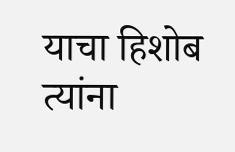याचा हिशोब त्यांना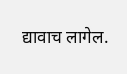द्यावाच लागेल.